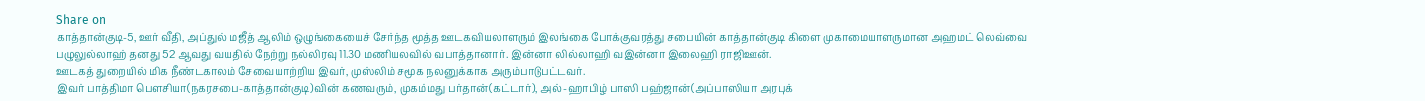Share on
காத்தான்குடி-5, ஊர் வீதி, அப்துல் மஜீத் ஆலிம் ஒழுங்கையைச் சேர்ந்த மூத்த ஊடகவியலாளரும் இலங்கை போக்குவரத்து சபையின் காத்தான்குடி கிளை முகாமையாளருமான அஹமட் லெவ்வை பழுலுல்லாஹ் தனது 52 ஆவது வயதில் நேற்று நல்லிரவு 11.30 மணியலவில் வபாத்தானார். இன்னா லில்லாஹி வஇன்னா இலைஹி ராஜிஊன்.
ஊடகத் துறையில் மிக நீண்டகாலம் சேவையாற்றிய இவர், முஸ்லிம் சமூக நலனுக்காக அரும்பாடுபட்டவர்.
இவர் பாத்திமா பௌசியா(நகரசபை-காத்தான்குடி)வின் கணவரும், முகம்மது பர்தான்(கட்டார்), அல்-ஹாபிழ் பாஸி பஹ்ஜான்(அப்பாஸியா அரபுக்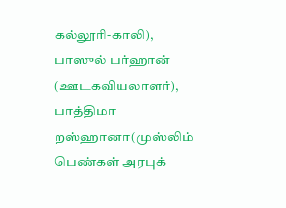கல்லூரி-காலி), பாஸுல் பர்ஹான் (ஊடகவியலாளர்), பாத்திமா றஸ்ஹானா(முஸ்லிம் பெண்கள் அரபுக்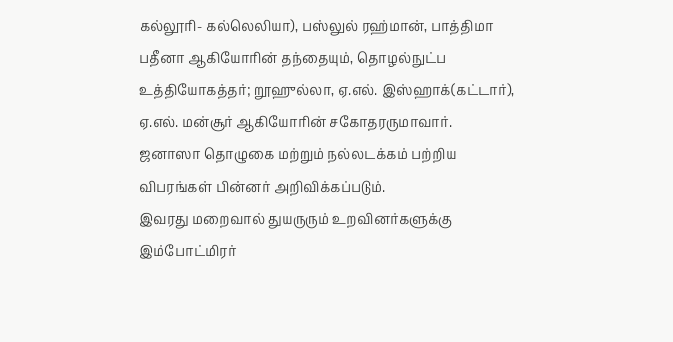கல்லூரி- கல்லெலியா), பஸ்லுல் ரஹ்மான், பாத்திமா பதீனா ஆகியோரின் தந்தையும், தொழல்நுட்ப உத்தியோகத்தர்; றூஹுல்லா, ஏ.எல். இஸ்ஹாக்(கட்டார்), ஏ.எல். மன்சூர் ஆகியோரின் சகோதரருமாவார்.
ஜனாஸா தொழுகை மற்றும் நல்லடக்கம் பற்றிய விபரங்கள் பின்னர் அறிவிக்கப்படும்.
இவரது மறைவால் துயருரும் உறவினர்களுக்கு இம்போட்மிரர்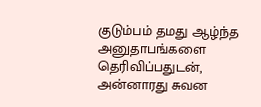குடும்பம் தமது ஆழ்ந்த அனுதாபங்களை தெரிவிப்பதுடன், அன்னாரது சுவன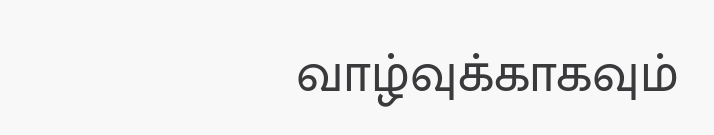வாழ்வுக்காகவும்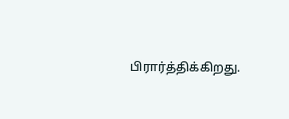பிரார்த்திக்கிறது.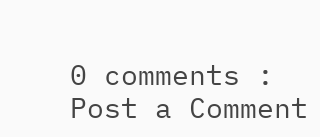0 comments :
Post a Comment